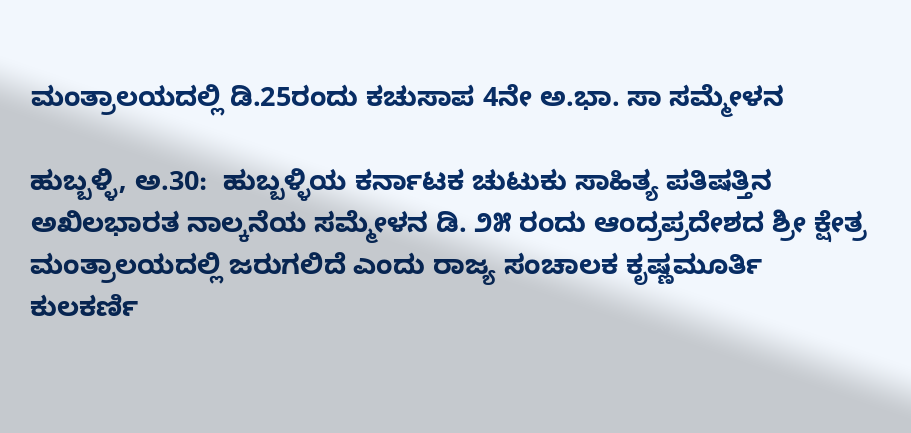ಮಂತ್ರಾಲಯದಲ್ಲಿ ಡಿ.25ರಂದು ಕಚುಸಾಪ 4ನೇ ಅ.ಭಾ. ಸಾ ಸಮ್ಮೇಳನ

ಹುಬ್ಬಳ್ಳಿ, ಅ.30:  ಹುಬ್ಬಳ್ಳಿಯ ಕರ್ನಾಟಕ ಚುಟುಕು ಸಾಹಿತ್ಯ ಪತಿಷತ್ತಿನ  ಅಖಿಲಭಾರತ ನಾಲ್ಕನೆಯ ಸಮ್ಮೇಳನ ಡಿ. ೨೫ ರಂದು ಆಂದ್ರಪ್ರದೇಶದ ಶ್ರೀ ಕ್ಷೇತ್ರ ಮಂತ್ರಾಲಯದಲ್ಲಿ ಜರುಗಲಿದೆ ಎಂದು ರಾಜ್ಯ ಸಂಚಾಲಕ ಕೃಷ್ಣಮೂರ್ತಿ ಕುಲಕರ್ಣಿ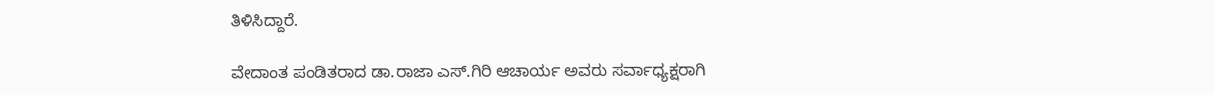ತಿಳಿಸಿದ್ದಾರೆ.

ವೇದಾಂತ ಪಂಡಿತರಾದ ಡಾ.ರಾಜಾ ಎಸ್.ಗಿರಿ ಆಚಾರ್ಯ ಅವರು ಸರ್ವಾಧ್ಯಕ್ಷರಾಗಿ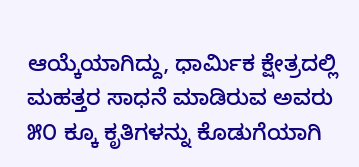ಆಯ್ಕೆಯಾಗಿದ್ದು, ಧಾರ್ಮಿಕ ಕ್ಷೇತ್ರದಲ್ಲಿ ಮಹತ್ತರ ಸಾಧನೆ ಮಾಡಿರುವ ಅವರು ೫೦ ಕ್ಕೂ ಕೃತಿಗಳನ್ನು ಕೊಡುಗೆಯಾಗಿ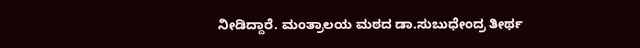ನೀಡಿದ್ದಾರೆ. ಮಂತ್ರಾಲಯ ಮಠದ ಡಾ.ಸುಬುಧೇಂದ್ರ ತೀರ್ಥ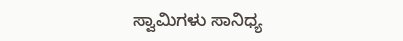ಸ್ವಾಮಿಗಳು ಸಾನಿಧ್ಯ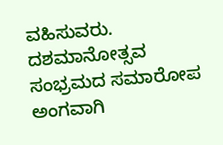ವಹಿಸುವರು. ದಶಮಾನೋತ್ಸವ ಸಂಭ್ರಮದ ಸಮಾರೋಪ ಅಂಗವಾಗಿ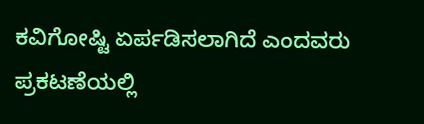ಕವಿಗೋಷ್ಟಿ‌ ಏರ್ಪಡಿಸಲಾಗಿದೆ ಎಂದವರು ಪ್ರಕಟಣೆಯಲ್ಲಿ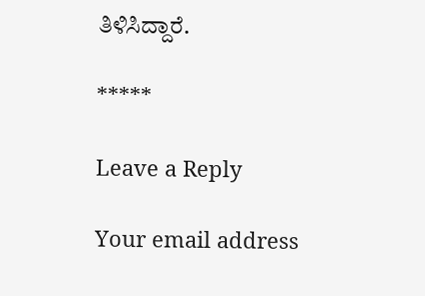ತಿಳಿಸಿದ್ದಾರೆ.

*****

Leave a Reply

Your email address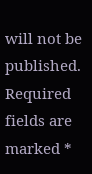will not be published. Required fields are marked *